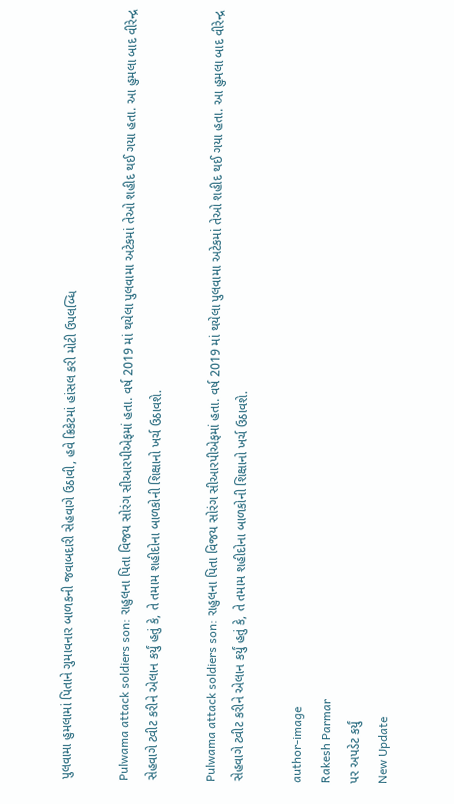પુલવામા હુમલામાં પિતાને ગુમાવનાર બાળકની જવાબદારી સેહવાગે ઉઠાવી, હવે ક્રિકેટમાં હાંસલ કરી મોટી ઉપલબ્ધિ

Pulwama attack soldiers son: રાહુલના પિતા વિજય સોરંગ સીઆરપીએફમાં હતા. વર્ષ 2019 માં થયેલા પુલવામા અટેકમાં તેઓ શહીદ થઈ ગયા હતા. આ હુમલા બાદ વીરેન્દ્ર સેહવાગે ટ્વીટ કરીને એલાન કર્યું હતું કે, તે તમામ શહીદોના બાળકોની શિક્ષાનો ખર્ચ ઉઠાવશે.

Pulwama attack soldiers son: રાહુલના પિતા વિજય સોરંગ સીઆરપીએફમાં હતા. વર્ષ 2019 માં થયેલા પુલવામા અટેકમાં તેઓ શહીદ થઈ ગયા હતા. આ હુમલા બાદ વીરેન્દ્ર સેહવાગે ટ્વીટ કરીને એલાન કર્યું હતું કે, તે તમામ શહીદોના બાળકોની શિક્ષાનો ખર્ચ ઉઠાવશે.

author-image
Rakesh Parmar
પર અપડેટ કર્યું
New Update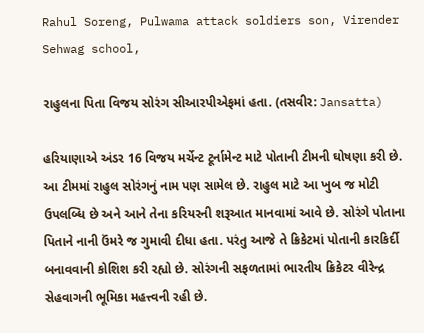Rahul Soreng, Pulwama attack soldiers son, Virender Sehwag school,

રાહુલના પિતા વિજય સોરંગ સીઆરપીએફમાં હતા. (તસવીર: Jansatta)

હરિયાણાએ અંડર 16 વિજય મર્ચેન્ટ ટૂર્નામેન્ટ માટે પોતાની ટીમની ઘોષણા કરી છે. આ ટીમમાં રાહુલ સોરંગનું નામ પણ સામેલ છે. રાહુલ માટે આ ખુબ જ મોટી ઉપલબ્ધિ છે અને આને તેના કરિયરની શરૂઆત માનવામાં આવે છે. સોરંગે પોતાના પિતાને નાની ઉંમરે જ ગુમાવી દીધા હતા. પરંતુ આજે તે ક્રિકેટમાં પોતાની કારકિર્દી બનાવવાની કોશિશ કરી રહ્યો છે. સોરંગની સફળતામાં ભારતીય ક્રિકેટર વીરેન્દ્ર સેહવાગની ભૂમિકા મહત્ત્વની રહી છે.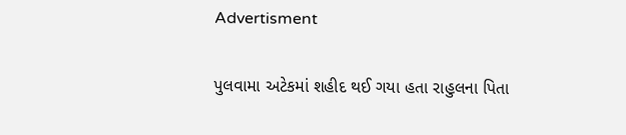Advertisment

પુલવામા અટેકમાં શહીદ થઈ ગયા હતા રાહુલના પિતા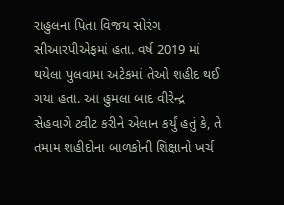રાહુલના પિતા વિજય સોરંગ સીઆરપીએફમાં હતા. વર્ષ 2019 માં થયેલા પુલવામા અટેકમાં તેઓ શહીદ થઈ ગયા હતા. આ હુમલા બાદ વીરેન્દ્ર સેહવાગે ટ્વીટ કરીને એલાન કર્યું હતું કે, તે તમામ શહીદોના બાળકોની શિક્ષાનો ખર્ચ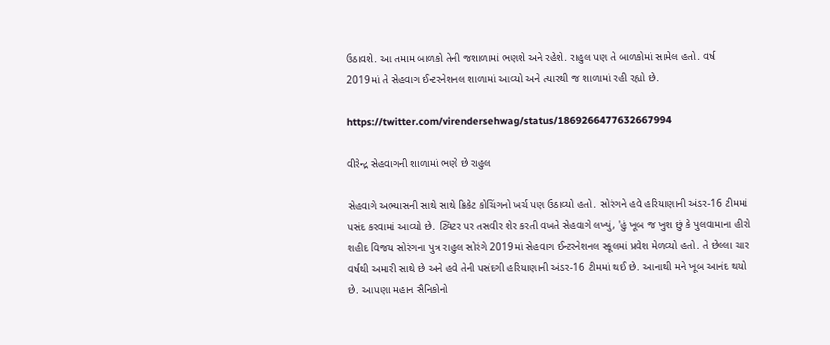ઉઠાવશે. આ તમામ બાળકો તેની જશાળામાં ભણશે અને રહેશે. રાહુલ પણ તે બાળકોમાં સામેલ હતો. વર્ષ 2019માં તે સેહવાગ ઈન્ટરનેશનલ શાળામાં આવ્યો અને ત્યારથી જ શાળામાં રહી રહ્યો છે.

https://twitter.com/virendersehwag/status/1869266477632667994

વીરેન્દ્ર સેહવાગની શાળામાં ભણે છે રાહુલ

સેહવાગે અભ્યાસની સાથે સાથે ક્રિકેટ કોચિંગનો ખર્ચ પણ ઉઠાવ્યો હતો. સોરંગને હવે હરિયાણાની અંડર-16 ટીમમાં પસંદ કરવામાં આવ્યો છે. ટ્વિટર પર તસવીર શેર કરતી વખતે સેહવાગે લખ્યું, 'હું ખૂબ જ ખુશ છું કે પુલવામાના હીરો શહીદ વિજય સોરંગના પુત્ર રાહુલ સોરંગે 2019માં સેહવાગ ઈન્ટરનેશનલ સ્કૂલમાં પ્રવેશ મેળવ્યો હતો. તે છેલ્લા ચાર વર્ષથી અમારી સાથે છે અને હવે તેની પસંદગી હરિયાણાની અંડર-16 ટીમમાં થઈ છે. આનાથી મને ખૂબ આનંદ થયો છે. આપણા મહાન સૈનિકોનો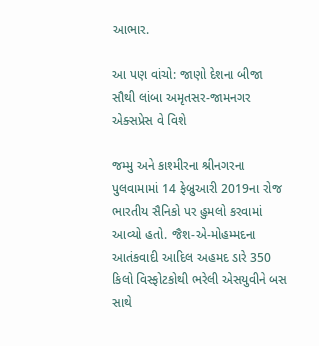આભાર.

આ પણ વાંચો: જાણો દેશના બીજા સૌથી લાંબા અમૃતસર-જામનગર એક્સપ્રેસ વે વિશે

જમ્મુ અને કાશ્મીરના શ્રીનગરના પુલવામામાં 14 ફેબ્રુઆરી 2019ના રોજ ભારતીય સૈનિકો પર હુમલો કરવામાં આવ્યો હતો. જૈશ-એ-મોહમ્મદના આતંકવાદી આદિલ અહમદ ડારે 350 કિલો વિસ્ફોટકોથી ભરેલી એસયુવીને બસ સાથે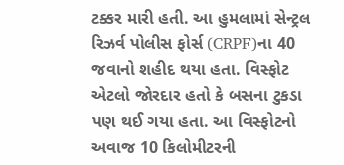ટક્કર મારી હતી. આ હુમલામાં સેન્ટ્રલ રિઝર્વ પોલીસ ફોર્સ (CRPF)ના 40 જવાનો શહીદ થયા હતા. વિસ્ફોટ એટલો જોરદાર હતો કે બસના ટુકડા પણ થઈ ગયા હતા. આ વિસ્ફોટનો અવાજ 10 કિલોમીટરની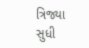ત્રિજ્યા સુધી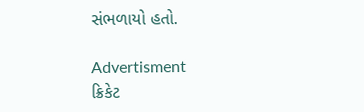સંભળાયો હતો.

Advertisment
ક્રિકેટ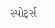સ્પોર્ટ્સ